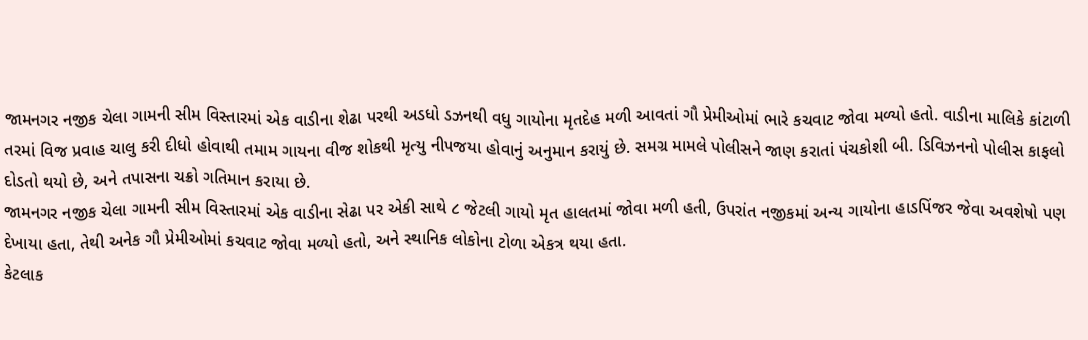જામનગર નજીક ચેલા ગામની સીમ વિસ્તારમાં એક વાડીના શેઢા પરથી અડધો ડઝનથી વધુ ગાયોના મૃતદેહ મળી આવતાં ગૌ પ્રેમીઓમાં ભારે કચવાટ જોવા મળ્યો હતો. વાડીના માલિકે કાંટાળી તરમાં વિજ પ્રવાહ ચાલુ કરી દીધો હોવાથી તમામ ગાયના વીજ શોકથી મૃત્યુ નીપજયા હોવાનું અનુમાન કરાયું છે. સમગ્ર મામલે પોલીસને જાણ કરાતાં પંચકોશી બી. ડિવિઝનનો પોલીસ કાફલો દોડતો થયો છે, અને તપાસના ચક્રો ગતિમાન કરાયા છે.
જામનગર નજીક ચેલા ગામની સીમ વિસ્તારમાં એક વાડીના સેઢા પર એકી સાથે ૮ જેટલી ગાયો મૃત હાલતમાં જોવા મળી હતી, ઉપરાંત નજીકમાં અન્ય ગાયોના હાડપિંજર જેવા અવશેષો પણ દેખાયા હતા, તેથી અનેક ગૌ પ્રેમીઓમાં કચવાટ જોવા મળ્યો હતો, અને સ્થાનિક લોકોના ટોળા એકત્ર થયા હતા.
કેટલાક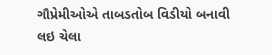ગૌપ્રેમીઓએ તાબડતોબ વિડીયો બનાવી લઇ ચેલા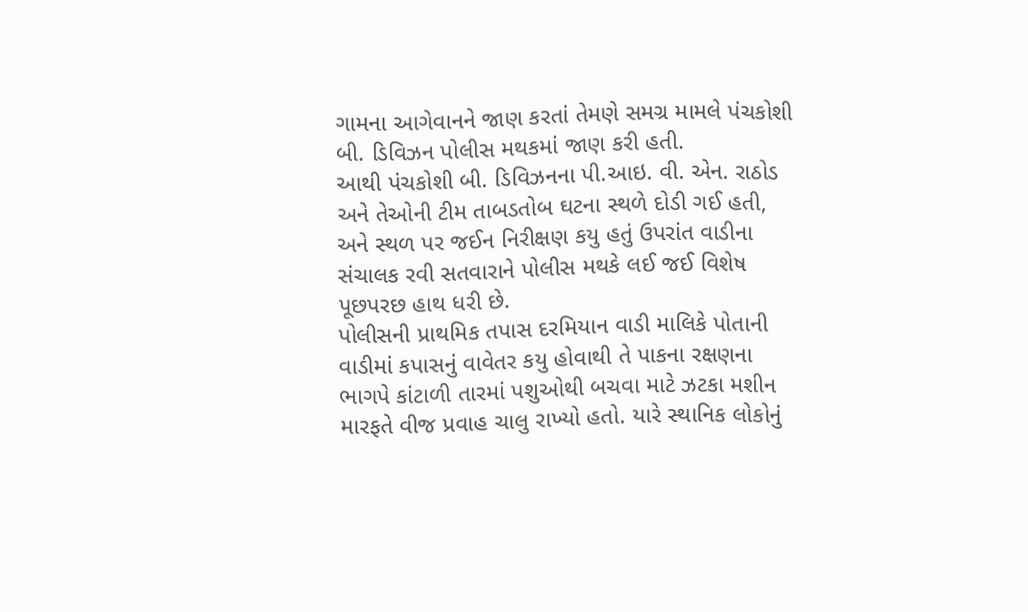ગામના આગેવાનને જાણ કરતાં તેમણે સમગ્ર મામલે પંચકોશી બી. ડિવિઝન પોલીસ મથકમાં જાણ કરી હતી.
આથી પંચકોશી બી. ડિવિઝનના પી.આઇ. વી. એન. રાઠોડ અને તેઓની ટીમ તાબડતોબ ઘટના સ્થળે દોડી ગઈ હતી, અને સ્થળ પર જઈન નિરીક્ષણ કયુ હતું ઉપરાંત વાડીના સંચાલક રવી સતવારાને પોલીસ મથકે લઈ જઈ વિશેષ પૂછપરછ હાથ ધરી છે.
પોલીસની પ્રાથમિક તપાસ દરમિયાન વાડી માલિકે પોતાની વાડીમાં કપાસનું વાવેતર કયુ હોવાથી તે પાકના રક્ષણના ભાગપે કાંટાળી તારમાં પશુઓથી બચવા માટે ઝટકા મશીન મારફતે વીજ પ્રવાહ ચાલુ રાખ્યો હતો. યારે સ્થાનિક લોકોનું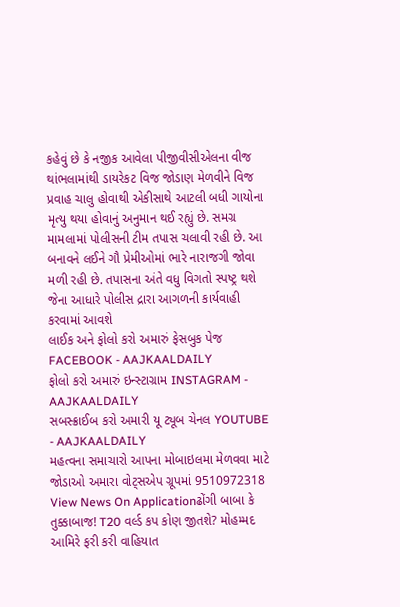કહેવું છે કે નજીક આવેલા પીજીવીસીએલના વીજ થાંભલામાંથી ડાયરેકટ વિજ જોડાણ મેળવીને વિજ પ્રવાહ ચાલુ હોવાથી એકીસાથે આટલી બધી ગાયોના મૃત્યુ થયા હોવાનું અનુમાન થઈ રહ્યું છે. સમગ્ર મામલામાં પોલીસની ટીમ તપાસ ચલાવી રહી છે. આ બનાવને લઈને ગૌ પ્રેમીઓમાં ભારે નારાજગી જોવા મળી રહી છે. તપાસના અંતે વધુ વિગતો સ્પષ્ટ્ર થશે જેના આધારે પોલીસ દ્રારા આગળની કાર્યવાહી કરવામાં આવશે
લાઈક અને ફોલો કરો અમારું ફેસબુક પેજ FACEBOOK - AAJKAALDAILY
ફોલો કરો અમારું ઇન્સ્ટાગ્રામ INSTAGRAM - AAJKAALDAILY
સબસ્ક્રાઈબ કરો અમારી યૂ ટ્યૂબ ચેનલ YOUTUBE - AAJKAALDAILY
મહત્વના સમાચારો આપના મોબાઇલમા મેળવવા માટે જોડાઓ અમારા વોટ્સએપ ગ્રૂપમાં 9510972318
View News On Applicationઢોંગી બાબા કે તુક્કાબાજ! T20 વર્લ્ડ કપ કોણ જીતશે? મોહમ્મદ આમિરે ફરી કરી વાહિયાત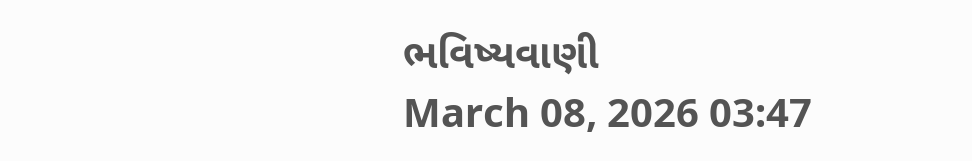ભવિષ્યવાણી
March 08, 2026 03:47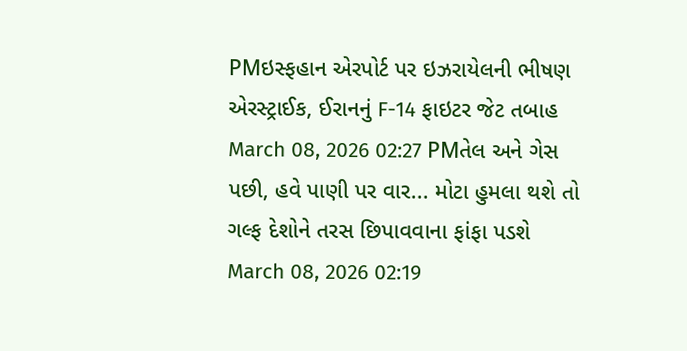PMઇસ્ફહાન એરપોર્ટ પર ઇઝરાયેલની ભીષણ એરસ્ટ્રાઈક, ઈરાનનું F-14 ફાઇટર જેટ તબાહ
March 08, 2026 02:27 PMતેલ અને ગેસ પછી, હવે પાણી પર વાર... મોટા હુમલા થશે તો ગલ્ફ દેશોને તરસ છિપાવવાના ફાંફા પડશે
March 08, 2026 02:19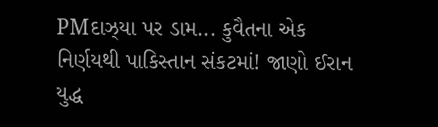PMદાઝ્યા પર ડામ... કુવૈતના એક નિર્ણયથી પાકિસ્તાન સંકટમાં! જાણો ઈરાન યુદ્ધ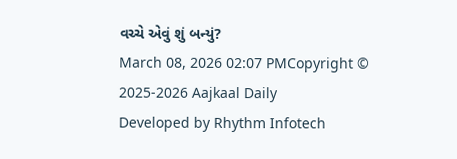વચ્ચે એવું શું બન્યું?
March 08, 2026 02:07 PMCopyright © 2025-2026 Aajkaal Daily
Developed by Rhythm Infotech